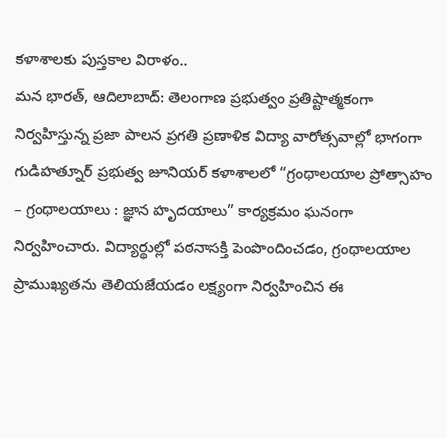కళాశాలకు పుస్తకాల విరాళం..
మన భారత్, ఆదిలాబాద్: తెలంగాణ ప్రభుత్వం ప్రతిష్టాత్మకంగా నిర్వహిస్తున్న ప్రజా పాలన ప్రగతి ప్రణాళిక విద్యా వారోత్సవాల్లో భాగంగా గుడిహత్నూర్ ప్రభుత్వ జూనియర్ కళాశాలలో “గ్రంథాలయాల ప్రోత్సాహం – గ్రంథాలయాలు : జ్ఞాన హృదయాలు” కార్యక్రమం ఘనంగా నిర్వహించారు. విద్యార్థుల్లో పఠనాసక్తి పెంపొందించడం, గ్రంథాలయాల ప్రాముఖ్యతను తెలియజేయడం లక్ష్యంగా నిర్వహించిన ఈ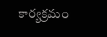కార్యక్రమం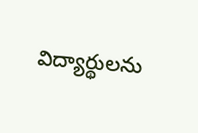విద్యార్థులను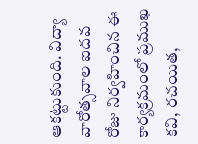ఆకట్టుకుంది. విద్యా వారోత్సవాల ఐదవ రోజు నిర్వహించిన ఈ కార్యక్రమంలో ప్రముఖ కవి, రచయిత,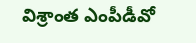విశ్రాంత ఎంపీడీవో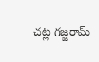చట్ల గజ్జరామ్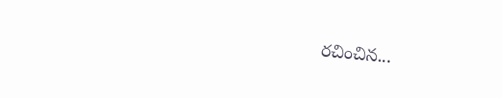రచించిన...